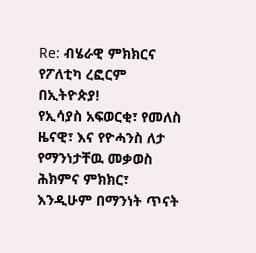Re: ብሄራዊ ምክክርና የፖለቲካ ረፎርም በኢትዮጵያ!
የኢሳያስ አፍወርቂ፣ የመለስ ዜናዊ፣ እና የዮሓንስ ለታ የማንነታቸዉ መቃወስ ሕክምና ምክክር፣ እንዲሁም በማንነት ጥናት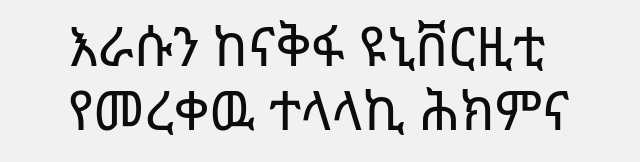እራሱን ከናቅፋ ዩኒቨርዚቲ የመረቀዉ ተላላኪ ሕክምና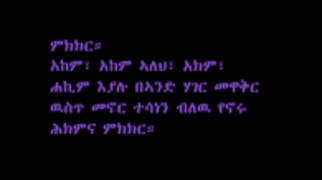ምክክር።
አከም፣ አከም ኣለህ፣ አክም፣ ሐኪም እያሉ በኣንድ ሃገር መዋቅር ዉስጥ መኖር ተሳነን ብለዉ የኖሩ ሕክምና ምክክር።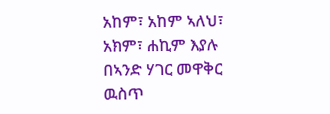አከም፣ አከም ኣለህ፣ አክም፣ ሐኪም እያሉ በኣንድ ሃገር መዋቅር ዉስጥ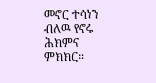መኖር ተሳነን ብለዉ የኖሩ ሕክምና ምክክር።